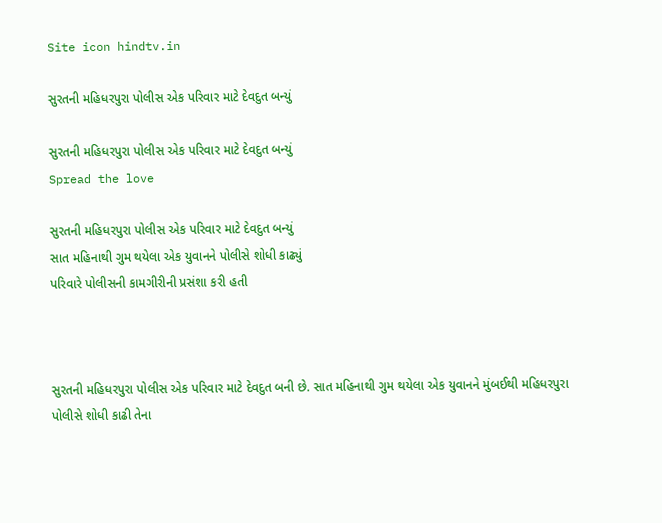Site icon hindtv.in

સુરતની મહિધરપુરા પોલીસ એક પરિવાર માટે દેવદુત બન્યું

સુરતની મહિધરપુરા પોલીસ એક પરિવાર માટે દેવદુત બન્યું
Spread the love

સુરતની મહિધરપુરા પોલીસ એક પરિવાર માટે દેવદુત બન્યું
સાત મહિનાથી ગુમ થયેલા એક યુવાનને પોલીસે શોધી કાઢ્યું
પરિવારે પોલીસની કામગીરીની પ્રસંશા કરી હતી



સુરતની મહિધરપુરા પોલીસ એક પરિવાર માટે દેવદુત બની છે. સાત મહિનાથી ગુમ થયેલા એક યુવાનને મુંબઈથી મહિધરપુરા પોલીસે શોધી કાઢી તેના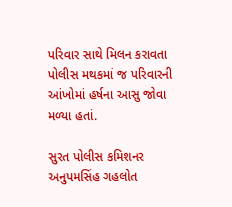પરિવાર સાથે મિલન કરાવતા પોલીસ મથકમાં જ પરિવારની આંખોમાં હર્ષના આસુ જોવા મળ્યા હતાં.

સુરત પોલીસ કમિશનર અનુપમસિંહ ગહલોત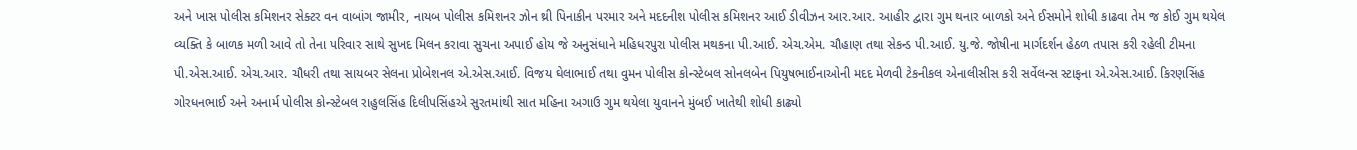અને ખાસ પોલીસ કમિશનર સેક્ટર વન વાબાંગ જામીર, નાયબ પોલીસ કમિશનર ઝોન થ્રી પિનાકીન પરમાર અને મદદનીશ પોલીસ કમિશનર આઈ ડીવીઝન આર.આર. આહીર દ્વારા ગુમ થનાર બાળકો અને ઈસમોને શોધી કાઢવા તેમ જ કોઈ ગુમ થયેલ વ્યક્તિ કે બાળક મળી આવે તો તેના પરિવાર સાથે સુખદ મિલન કરાવા સુચના અપાઈ હોય જે અનુસંધાને મહિધરપુરા પોલીસ મથકના પી.આઈ. એચ.એમ. ચૌહાણ તથા સેકન્ડ પી.આઈ. યુ.જે. જોષીના માર્ગદર્શન હેઠળ તપાસ કરી રહેલી ટીમના પી.એસ.આઈ. એચ.આર. ચૌધરી તથા સાયબર સેલના પ્રોબેશનલ એ.એસ.આઈ. વિજય ઘેલાભાઈ તથા વુમન પોલીસ કોન્સ્ટેબલ સોનલબેન પિયુષભાઈનાઓની મદદ મેળવી ટેકનીકલ એનાલીસીસ કરી સર્વેલન્સ સ્ટાફના એ.એસ.આઈ. કિરણસિંહ ગોરધનભાઈ અને અનાર્મ પોલીસ કોન્સ્ટેબલ રાહુલસિંહ દિલીપસિંહએ સુરતમાંથી સાત મહિના અગાઉ ગુમ થયેલા યુવાનને મુંબઈ ખાતેથી શોધી કાઢ્યો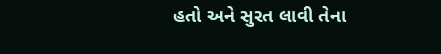હતો અને સુરત લાવી તેના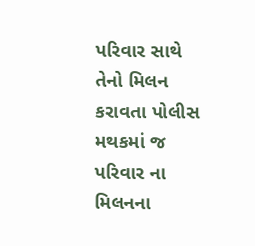પરિવાર સાથે તેનો મિલન કરાવતા પોલીસ મથકમાં જ પરિવાર ના મિલનના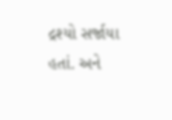દ્રશ્યો સર્જાયા હતાં. અને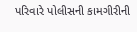પરિવારે પોલીસની કામગીરીની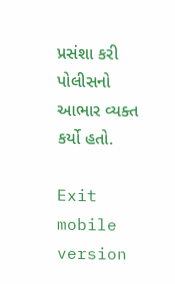પ્રસંશા કરી પોલીસનો આભાર વ્યક્ત કર્યો હતો.

Exit mobile version